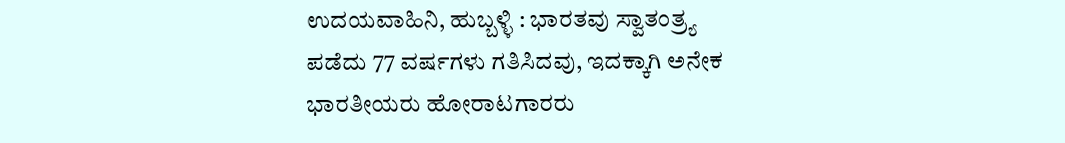ಉದಯವಾಹಿನಿ, ಹುಬ್ಬಳ್ಳಿ : ಭಾರತವು ಸ್ವಾತಂತ್ರ್ಯ ಪಡೆದು 77 ವರ್ಷಗಳು ಗತಿಸಿದವು, ಇದಕ್ಕಾಗಿ ಅನೇಕ ಭಾರತೀಯರು ಹೋರಾಟಗಾರರು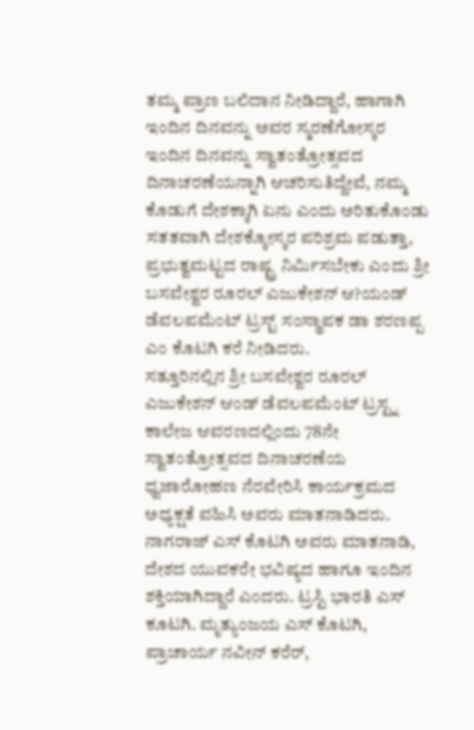ತಮ್ಮ ಪ್ರಾಣ ಬಲಿದಾನ ನೀಡಿದ್ದಾರೆ, ಹಾಗಾಗಿ ಇಂದಿನ ದಿನವನ್ನು ಅವರ ಸ್ಮರಣೆಗೋಸ್ಕರ ಇಂದಿನ ದಿನವನ್ನು ಸ್ವಾತಂತ್ರೋತ್ಸವದ ದಿನಾಚರಣೆಯನ್ನಾಗಿ ಆಚರಿಸುತಿದ್ದೇವೆ, ನಮ್ಮ ಕೊಡುಗೆ ದೇಶಕ್ಕಾಗಿ ಏನು ಎಂದು ಅರಿತುಕೊಂಡು ಸತತವಾಗಿ ದೇಶಕ್ಕೋಸ್ಕರ ಪರಿಶ್ರಮ ಪಡುತ್ತಾ, ಪ್ರಭುತ್ವಮಟ್ಟದ ರಾಷ್ಟ್ರ ನಿರ್ಮಿಸಬೇಕು ಎಂದು ಶ್ರೀ ಬಸವೇಶ್ವರ ರೂರಲ್ ಎಜುಕೇಶನ್ ಆ?ಯಂಡ್ ಡೆವಲಪಮೆಂಟ್ ಟ್ರಸ್ಟ್ ಸಂಸ್ಥಾಪಕ ಡಾ ಶರಣಪ್ಪ ಎಂ ಕೊಟಗಿ ಕರೆ ನೀಡಿದರು.
ಸತ್ತೂರಿನಲ್ಲಿನ ಶ್ರೀ ಬಸವೇಶ್ವರ ರೂರಲ್ ಎಜುಕೇಶನ್ ಆಂಡ್ ಡೆವಲಪಮೆಂಟ್ ಟ್ರಸ್ಟ್ನ ಕಾಲೇಜ ಆವರಣದಲ್ಲಿಂದು 78ನೇ ಸ್ವಾತಂತ್ರೋತ್ಸವದ ದಿನಾಚರಣೆಯ ಧ್ವಜಾರೋಹಣ ನೆರವೇರಿಸಿ ಕಾರ್ಯಕ್ರಮದ ಅಧ್ಯಕ್ಷತೆ ವಹಿಸಿ ಅವರು ಮಾತನಾಡಿದರು.
ನಾಗರಾಜ್ ಎಸ್ ಕೊಟಗಿ ಅವರು ಮಾತನಾಡಿ, ದೇಶದ ಯುವಕರೇ ಭವಿಷ್ಯದ ಹಾಗೂ ಇಂದಿನ ಶಕ್ತಿಯಾಗಿದ್ದಾರೆ ಎಂದರು. ಟ್ರಸ್ಟಿ ಭಾರತಿ ಎಸ್ ಕೂಟಗಿ. ಮೃತ್ಯುಂಜಯ ಎಸ್ ಕೊಟಗಿ, ಪ್ರಾಚಾರ್ಯ ನವೀನ್ ಕರೆರ್,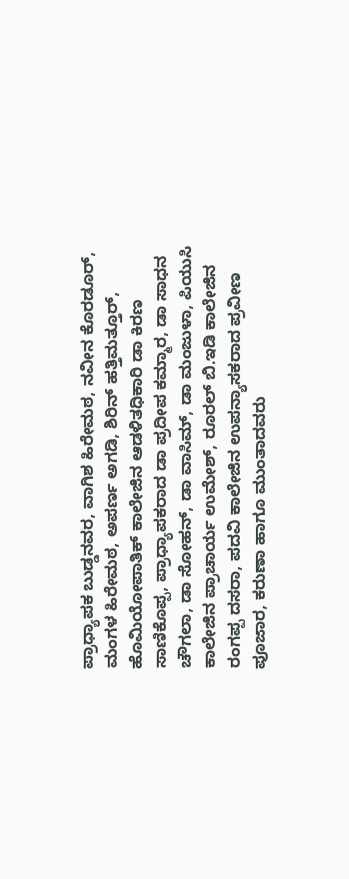ಪ್ರಾಧ್ಯಾಪಕ ಬುಡ್ಡನವರ, ವಾಗಿಶ ಹಿರೇಮಠ, ನವೀನ ಕೊರಡೂರ್, ಮಂಗಳ ಹಿರೇಮಠ, ಅಪರ್ಣ ಅಗಡಿ, ಶಿರಿನ್ ಹತ್ತಿಮತ್ತೂರ್, ಹೊಮಿಯೋಪಾತಿಕ್ ಕಾಲೇಜಿನ ಆಡಳಿತಧಿಕಾರಿ ಡಾ ಕಿರಣ ಸಾಣಿಕೊಪ್ಪ, ಪ್ರಾಧ್ಯಾಪಕರಾದ ಡಾ ಪ್ರದೀಪ ಕಮ್ಮಾರ, ಡಾ ಸಾಧನ ಚೌಗಲಾ, ಡಾ ಸೋಹನ್, ಡಾ ವಾಸಿಮ್, ಡಾ ಮಂಜುಳಾ, ಪಿಯುಸಿ ಕಾಲೇಜಿನ ಪ್ರಾಚಾರ್ಯ ಉಮೇಶ್, ರೂರಲ್ ಬಿ.ಇಡಿ ಕಾಲೇಜಿನ ರಂಗಪ್ಪ ದಸರಾ, ಪದವಿ ಕಾಲೇಜಿನ ಉಪನ್ಯಾಸಕರಾದ ಪ್ರವೀಣ ಪೂಜಾರ, ಕರುಣಾ ಹಾಗೂ ಮುಂತಾದವರು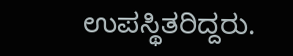ಉಪಸ್ಥಿತರಿದ್ದರು.